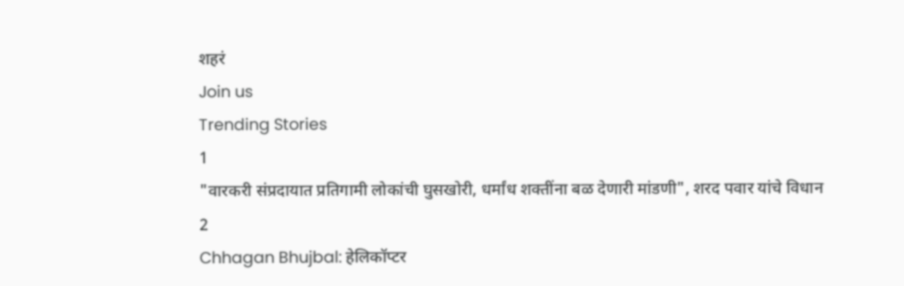शहरं
Join us
Trending Stories
1
"वारकरी संप्रदायात प्रतिगामी लोकांची घुसखोरी, धर्मांध शक्तींना बळ देणारी मांडणी", शरद पवार यांचे विधान
2
Chhagan Bhujbal: हेलिकॉप्टर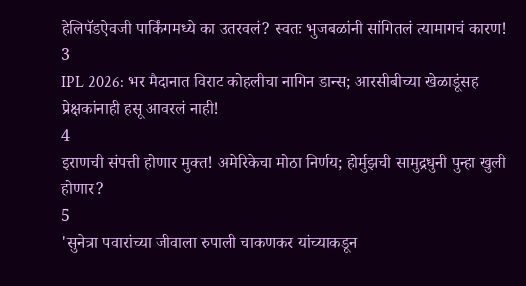हेलिपॅडऐवजी पार्किंगमध्ये का उतरवलं? स्वतः भुजबळांनी सांगितलं त्यामागचं कारण!
3
IPL 2026: भर मैदानात विराट कोहलीचा नागिन डान्स; आरसीबीच्या खेळाडूंसह प्रेक्षकांनाही हसू आवरलं नाही!
4
इराणची संपत्ती होणार मुक्त! अमेरिकेचा मोठा निर्णय; होर्मुझची सामुद्रधुनी पुन्हा खुली होणार?
5
'सुनेत्रा पवारांच्या जीवाला रुपाली चाकणकर यांच्याकडून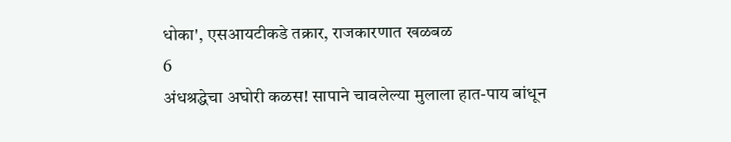धोका', एसआयटीकडे तक्रार, राजकारणात खळबळ
6
अंधश्रद्धेचा अघोरी कळस! सापाने चावलेल्या मुलाला हात-पाय बांधून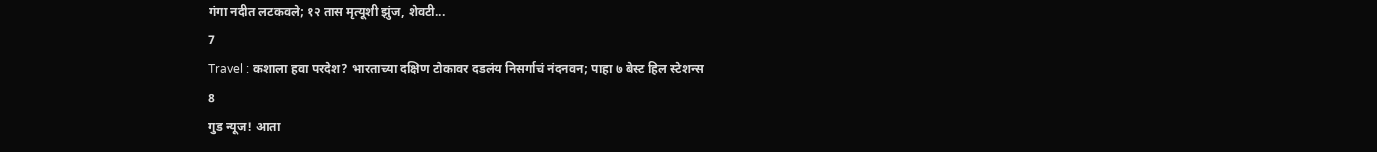गंगा नदीत लटकवले; १२ तास मृत्यूशी झुंज, शेवटी...
7
Travel : कशाला हवा परदेश? भारताच्या दक्षिण टोकावर दडलंय निसर्गाचं नंदनवन; पाहा ७ बेस्ट हिल स्टेशन्स
8
गुड न्यूज! आता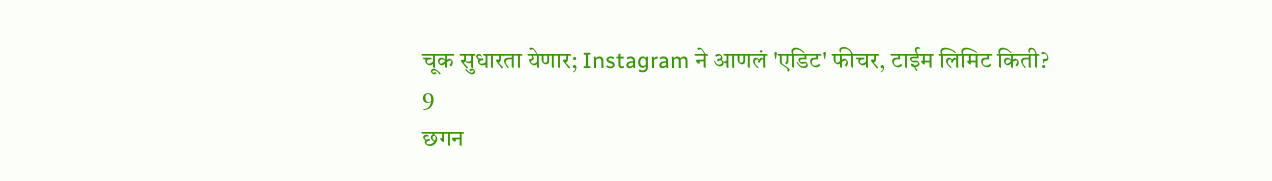चूक सुधारता येणार; Instagram ने आणलं 'एडिट' फीचर, टाईम लिमिट किती?
9
छगन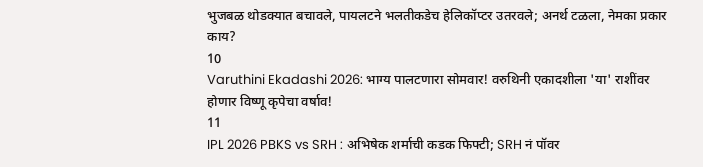भुजबळ थोडक्यात बचावले, पायलटने भलतीकडेच हेलिकॉप्टर उतरवले; अनर्थ टळला, नेमका प्रकार काय?
10
Varuthini Ekadashi 2026: भाग्य पालटणारा सोमवार! वरुथिनी एकादशीला 'या' राशींवर होणार विष्णू कृपेचा वर्षाव!
11
IPL 2026 PBKS vs SRH : अभिषेक शर्माची कडक फिफ्टी; SRH नं पॉवर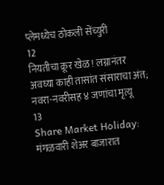प्लेमध्येच ठोकली सेंच्युरी
12
नियतीचा क्रूर खेळ! लग्नानंतर अवघ्या काही तासांत संसाराचा अंत; नवरा-नवरीसह ४ जणांचा मृत्यू
13
Share Market Holiday: मंगळवारी शेअर बाजारात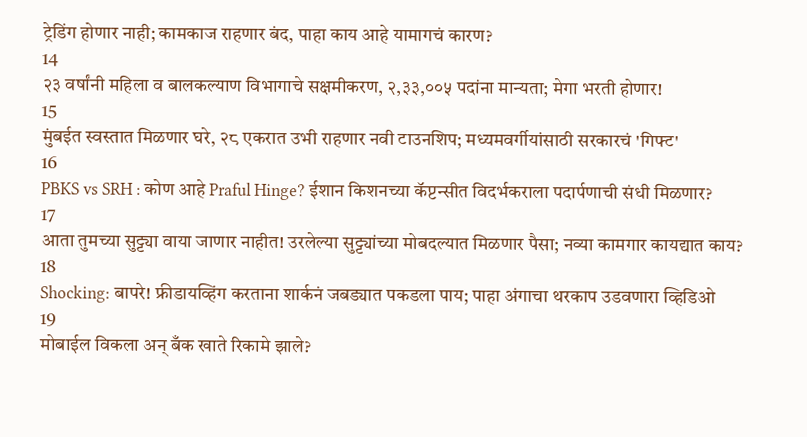ट्रेडिंग होणार नाही; कामकाज राहणार बंद, पाहा काय आहे यामागचं कारण?
14
२३ वर्षांनी महिला व बालकल्याण विभागाचे सक्षमीकरण, २,३३,००५ पदांना मान्यता; मेगा भरती होणार!
15
मुंबईत स्वस्तात मिळणार घरे, २८ एकरात उभी राहणार नवी टाउनशिप; मध्यमवर्गीयांसाठी सरकारचं 'गिफ्ट'
16
PBKS vs SRH : कोण आहे Praful Hinge? ईशान किशनच्या कॅप्टन्सीत विदर्भकराला पदार्पणाची संधी मिळणार?
17
आता तुमच्या सुट्ट्या वाया जाणार नाहीत! उरलेल्या सुट्ट्यांच्या मोबदल्यात मिळणार पैसा; नव्या कामगार कायद्यात काय?
18
Shocking: बापरे! फ्रीडायव्हिंग करताना शार्कनं जबड्यात पकडला पाय; पाहा अंगाचा थरकाप उडवणारा व्हिडिओ
19
मोबाईल विकला अन् बँक खाते रिकामे झाले?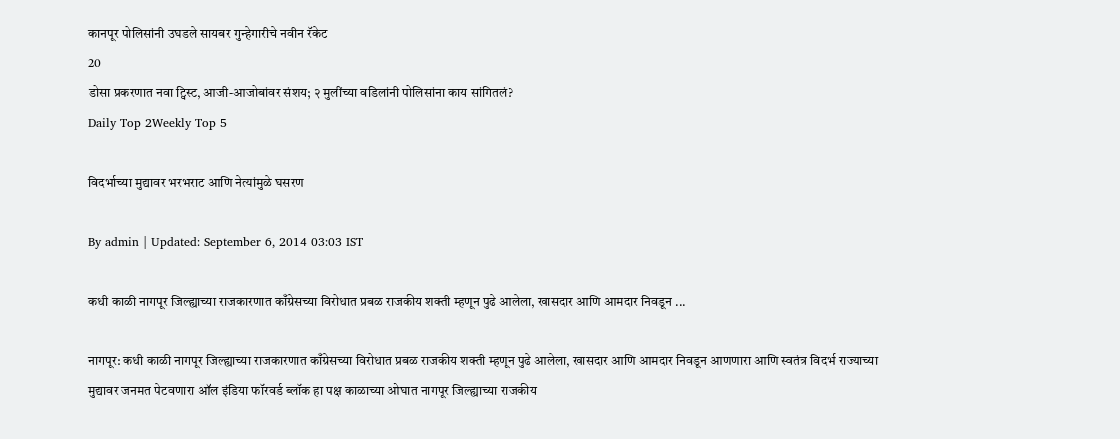कानपूर पोलिसांनी उघडले सायबर गुन्हेगारीचे नवीन रॅकेट
20
डोसा प्रकरणात नवा ट्विस्ट, आजी-आजोबांवर संशय; २ मुलींच्या वडिलांनी पोलिसांना काय सांगितलं?
Daily Top 2Weekly Top 5

विदर्भाच्या मुद्यावर भरभराट आणि नेत्यांमुळे घसरण

By admin | Updated: September 6, 2014 03:03 IST

कधी काळी नागपूर जिल्ह्याच्या राजकारणात काँग्रेसच्या विरोधात प्रबळ राजकीय शक्ती म्हणून पुढे आलेला, खासदार आणि आमदार निवडून ...

नागपूर: कधी काळी नागपूर जिल्ह्याच्या राजकारणात काँग्रेसच्या विरोधात प्रबळ राजकीय शक्ती म्हणून पुढे आलेला, खासदार आणि आमदार निवडून आणणारा आणि स्वतंत्र विदर्भ राज्याच्या मुद्यावर जनमत पेटवणारा ऑल इंडिया फॉरवर्ड ब्लॉक हा पक्ष काळाच्या ओघात नागपूर जिल्ह्याच्या राजकीय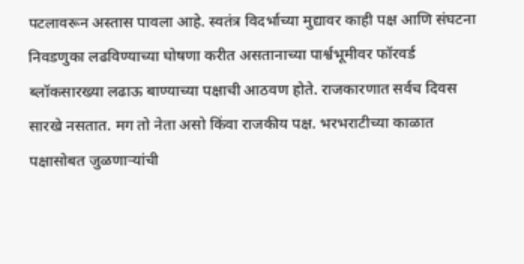पटलावरून अस्तास पावला आहे. स्वतंत्र विदर्भाच्या मुद्यावर काही पक्ष आणि संघटना निवडणुका लढविण्याच्या घोषणा करीत असतानाच्या पार्श्वभूमीवर फॉरवर्ड ब्लॉकसारख्या लढाऊ बाण्याच्या पक्षाची आठवण होते. राजकारणात सर्वच दिवस सारखे नसतात. मग तो नेता असो किंवा राजकीय पक्ष. भरभराटीच्या काळात पक्षासोबत जुळणाऱ्यांची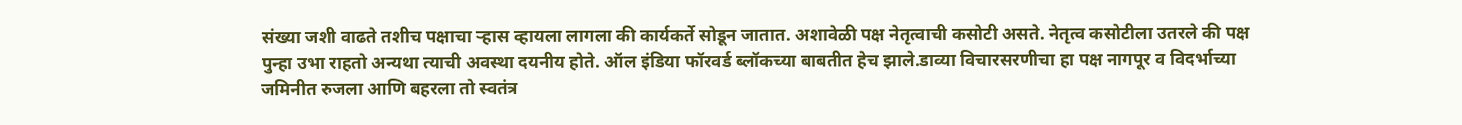संख्या जशी वाढते तशीच पक्षाचा ऱ्हास व्हायला लागला की कार्यकर्ते सोडून जातात. अशावेळी पक्ष नेतृत्वाची कसोटी असते. नेतृत्व कसोटीला उतरले की पक्ष पुन्हा उभा राहतो अन्यथा त्याची अवस्था दयनीय होते. ऑल इंडिया फॉरवर्ड ब्लॉकच्या बाबतीत हेच झाले.डाव्या विचारसरणीचा हा पक्ष नागपूर व विदर्भाच्या जमिनीत रुजला आणि बहरला तो स्वतंत्र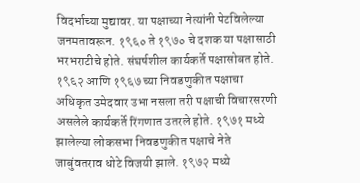विदर्भाच्या मुद्यावर. या पक्षाच्या नेत्यांनी पेटविलेल्या जनमतावरून. १९६० ते १९७० चे दशक या पक्षासाठी भरभराटीचे होते. संघर्षशील कार्यकर्ते पक्षासोबत होते. १९६२ आणि १९६७ च्या निवडणुकीत पक्षाचा अधिकृत उमेदवार उभा नसला तरी पक्षाची विचारसरणी असलेले कार्यकर्ते रिंगणात उतरले होते. १९७१ मध्ये झालेल्या लोकसभा निवडणुकीत पक्षाचे नेते जाबुंवतराव धोटे विजयी झाले. १९७२ मध्ये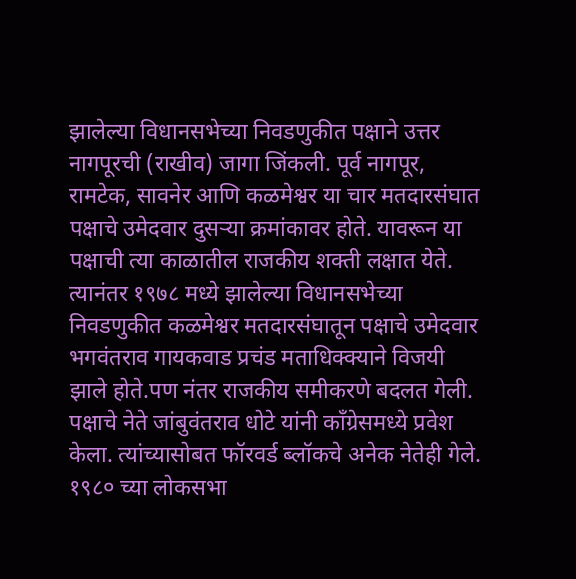झालेल्या विधानसभेच्या निवडणुकीत पक्षाने उत्तर नागपूरची (राखीव) जागा जिंकली. पूर्व नागपूर, रामटेक, सावनेर आणि कळमेश्वर या चार मतदारसंघात पक्षाचे उमेदवार दुसऱ्या क्रमांकावर होते. यावरून या पक्षाची त्या काळातील राजकीय शक्ती लक्षात येते. त्यानंतर १९७८ मध्ये झालेल्या विधानसभेच्या निवडणुकीत कळमेश्वर मतदारसंघातून पक्षाचे उमेदवार भगवंतराव गायकवाड प्रचंड मताधिक्क्याने विजयी झाले होते.पण नंतर राजकीय समीकरणे बदलत गेली. पक्षाचे नेते जांबुवंतराव धोटे यांनी काँग्रेसमध्ये प्रवेश केला. त्यांच्यासोबत फॉरवर्ड ब्लॉकचे अनेक नेतेही गेले. १९८० च्या लोकसभा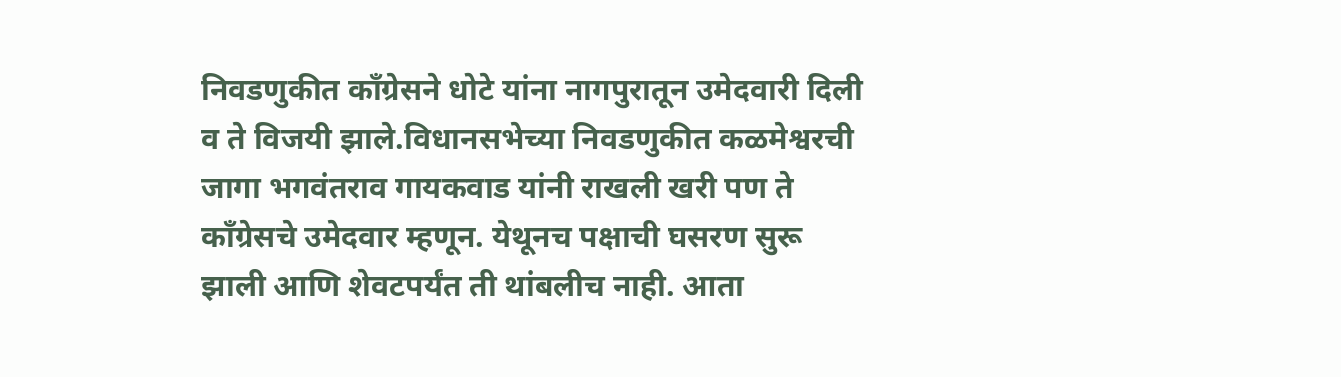निवडणुकीत काँग्रेसने धोटे यांना नागपुरातून उमेदवारी दिली व ते विजयी झाले.विधानसभेच्या निवडणुकीत कळमेश्वरची जागा भगवंतराव गायकवाड यांनी राखली खरी पण ते काँग्रेसचे उमेदवार म्हणून. येथूनच पक्षाची घसरण सुरू झाली आणि शेवटपर्यंत ती थांबलीच नाही. आता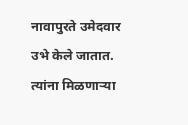नावापुरते उमेदवार उभे केले जातात. त्यांना मिळणाऱ्या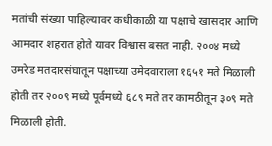मतांची संख्या पाहिल्यावर कधीकाळी या पक्षाचे खासदार आणि आमदार शहरात होते यावर विश्वास बसत नाही. २००४ मध्ये उमरेड मतदारसंघातून पक्षाच्या उमेदवाराला १६५१ मते मिळाली होती तर २००९ मध्ये पूर्वमध्ये ६८९ मते तर कामठीतून ३०९ मते मिळाली होती.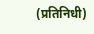(प्रतिनिधी)